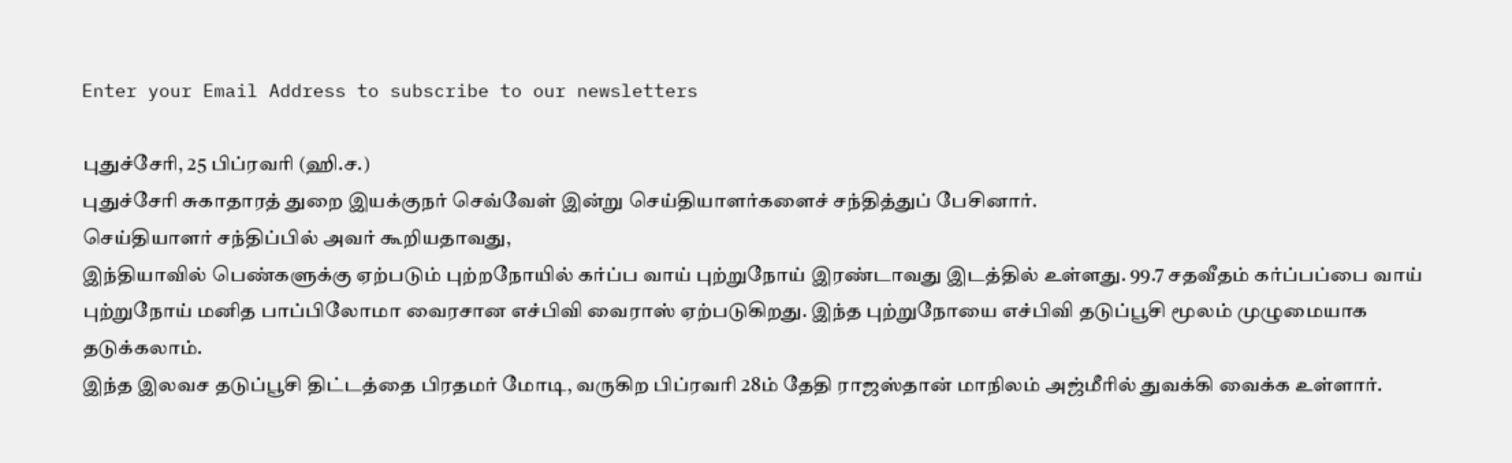Enter your Email Address to subscribe to our newsletters

புதுச்சேரி, 25 பிப்ரவரி (ஹி.ச.)
புதுச்சேரி சுகாதாரத் துறை இயக்குநர் செவ்வேள் இன்று செய்தியாளர்களைச் சந்தித்துப் பேசினார்.
செய்தியாளர் சந்திப்பில் அவர் கூறியதாவது,
இந்தியாவில் பெண்களுக்கு ஏற்படும் புற்றநோயில் கர்ப்ப வாய் புற்றுநோய் இரண்டாவது இடத்தில் உள்ளது. 99.7 சதவீதம் கர்ப்பப்பை வாய் புற்றுநோய் மனித பாப்பிலோமா வைரசான எச்பிவி வைராஸ் ஏற்படுகிறது. இந்த புற்றுநோயை எச்பிவி தடுப்பூசி மூலம் முழுமையாக தடுக்கலாம்.
இந்த இலவச தடுப்பூசி திட்டத்தை பிரதமர் மோடி, வருகிற பிப்ரவரி 28ம் தேதி ராஜஸ்தான் மாநிலம் அஜ்மீரில் துவக்கி வைக்க உள்ளார்.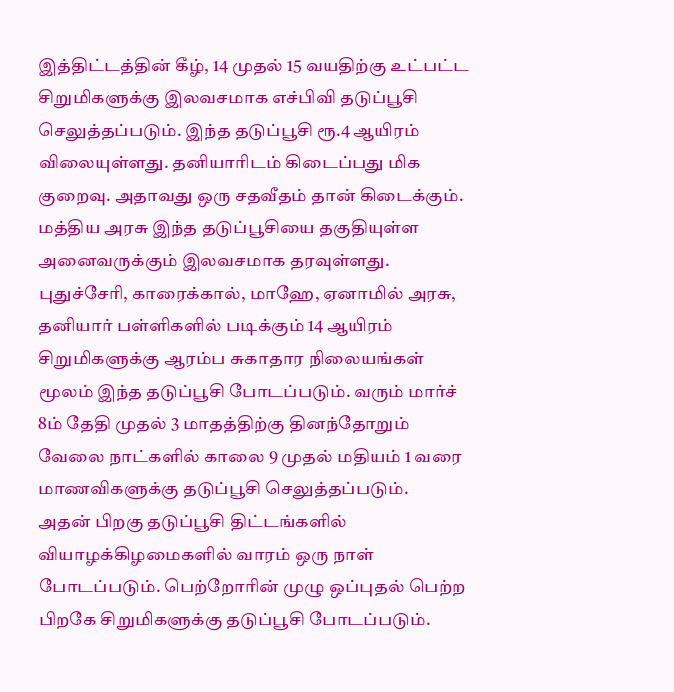இத்திட்டத்தின் கீழ், 14 முதல் 15 வயதிற்கு உட்பட்ட சிறுமிகளுக்கு இலவசமாக எச்பிவி தடுப்பூசி செலுத்தப்படும். இந்த தடுப்பூசி ரூ.4 ஆயிரம் விலையுள்ளது. தனியாரிடம் கிடைப்பது மிக குறைவு. அதாவது ஒரு சதவீதம் தான் கிடைக்கும்.
மத்திய அரசு இந்த தடுப்பூசியை தகுதியுள்ள அனைவருக்கும் இலவசமாக தரவுள்ளது. புதுச்சேரி, காரைக்கால், மாஹே, ஏனாமில் அரசு, தனியார் பள்ளிகளில் படிக்கும் 14 ஆயிரம் சிறுமிகளுக்கு ஆரம்ப சுகாதார நிலையங்கள் மூலம் இந்த தடுப்பூசி போடப்படும். வரும் மார்ச் 8ம் தேதி முதல் 3 மாதத்திற்கு தினந்தோறும் வேலை நாட்களில் காலை 9 முதல் மதியம் 1 வரை மாணவிகளுக்கு தடுப்பூசி செலுத்தப்படும்.
அதன் பிறகு தடுப்பூசி திட்டங்களில் வியாழக்கிழமைகளில் வாரம் ஒரு நாள் போடப்படும். பெற்றோரின் முழு ஒப்புதல் பெற்ற பிறகே சிறுமிகளுக்கு தடுப்பூசி போடப்படும்.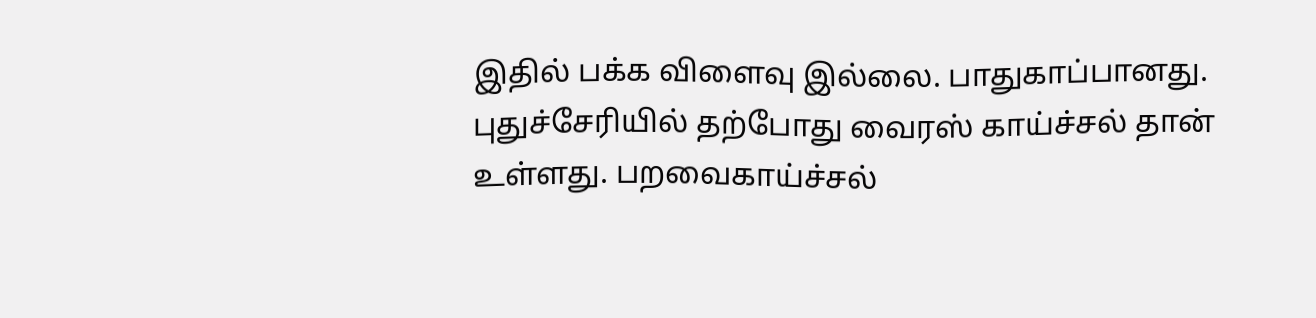இதில் பக்க விளைவு இல்லை. பாதுகாப்பானது.
புதுச்சேரியில் தற்போது வைரஸ் காய்ச்சல் தான் உள்ளது. பறவைகாய்ச்சல்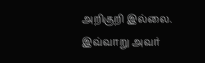அறிகுறி இல்லை.
இவ்வாறு அவர்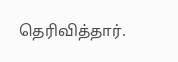தெரிவித்தார்.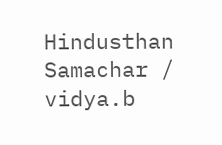Hindusthan Samachar / vidya.b